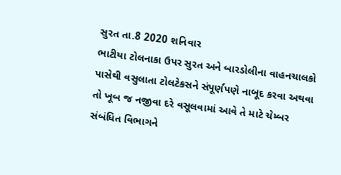સુરત તા.8 2020 શનિવાર
ભાટીયા ટોલનાકા ઉપર સુરત અને બારડોલીના વાહનચાલકો પાસેથી વસુલાતા ટોલટેકસને સંપૂર્ણપણે નાબૂદ કરવા અથવા તો ખૂબ જ નજીવા દરે વસૂલવામાં આવે તે માટે ચેમ્બર સંબંધિત વિભાગને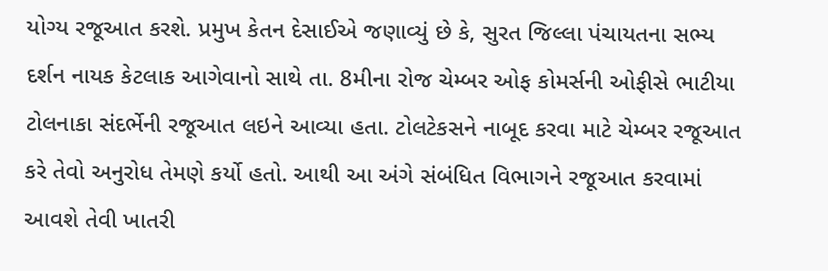યોગ્ય રજૂઆત કરશે. પ્રમુખ કેતન દેસાઈએ જણાવ્યું છે કે, સુરત જિલ્લા પંચાયતના સભ્ય દર્શન નાયક કેટલાક આગેવાનો સાથે તા. 8મીના રોજ ચેમ્બર ઓફ કોમર્સની ઓફીસે ભાટીયા ટોલનાકા સંદર્ભેની રજૂઆત લઇને આવ્યા હતા. ટોલટેકસને નાબૂદ કરવા માટે ચેમ્બર રજૂઆત કરે તેવો અનુરોધ તેમણે કર્યો હતો. આથી આ અંગે સંબંધિત વિભાગને રજૂઆત કરવામાં આવશે તેવી ખાતરી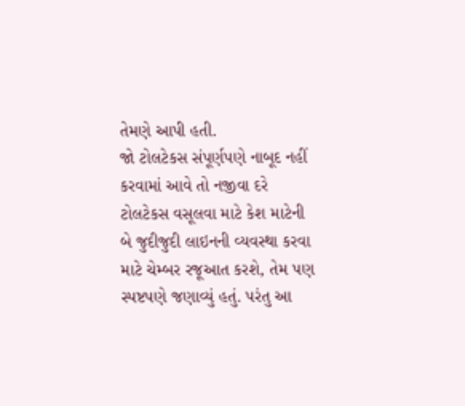તેમણે આપી હતી.
જો ટોલટેકસ સંપૂર્ણપણે નાબૂદ નહીં કરવામાં આવે તો નજીવા દરે ટોલટેકસ વસૂલવા માટે કેશ માટેની બે જુદીજુદી લાઇનની વ્યવસ્થા કરવા માટે ચેમ્બર રજૂઆત કરશે, તેમ પણ સ્પષ્ટપણે જણાવ્યું હતું. પરંતુ આ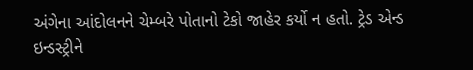અંગેના આંદોલનને ચેમ્બરે પોતાનો ટેકો જાહેર કર્યો ન હતો. ટ્રેડ એન્ડ ઇન્ડસ્ટ્રીને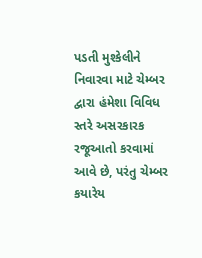પડતી મુશ્કેલીને નિવારવા માટે ચેમ્બર દ્વારા હંમેશા વિવિધ સ્તરે અસરકારક રજૂઆતો કરવામાં આવે છે, પરંતુ ચેમ્બર કયારેય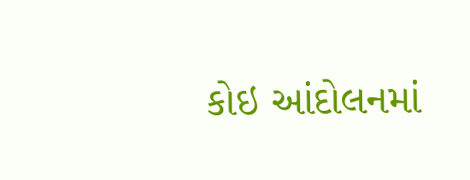કોઇ આંદોલનમાં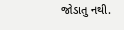જોડાતુ નથી.